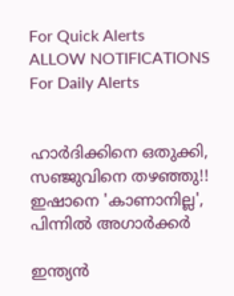For Quick Alerts
ALLOW NOTIFICATIONS
For Daily Alerts


ഹാര്‍ദിക്കിനെ ഒതുക്കി, സഞ്ജുവിനെ തഴഞ്ഞു!! ഇഷാനെ 'കാണാനില്ല', പിന്നില്‍ അഗാര്‍ക്കര്‍

ഇന്ത്യന്‍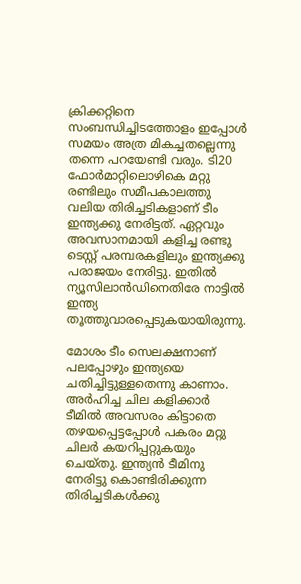ക്രിക്കറ്റിനെ സംബന്ധിച്ചിടത്തോളം ഇപ്പോള്‍ സമയം അത്ര മികച്ചതല്ലെന്നു തന്നെ പറയേണ്ടി വരും. ടി20 ഫോര്‍മാറ്റിലൊഴികെ മറ്റു രണ്ടിലും സമീപകാലത്തു വലിയ തിരിച്ചടികളാണ് ടീം ഇന്ത്യക്കു നേരിട്ടത്. ഏറ്റവും അവസാനമായി കളിച്ച രണ്ടു ടെസ്റ്റ് പരമ്പരകളിലും ഇന്ത്യക്കു പരാജയം നേരിട്ടു. ഇതില്‍ ന്യൂസിലാന്‍ഡിനെതിരേ നാട്ടില്‍ ഇന്ത്യ തൂത്തുവാരപ്പെടുകയായിരുന്നു.

മോശം ടീം സെലക്ഷനാണ് പലപ്പോഴും ഇന്ത്യയെ ചതിച്ചിട്ടുള്ളതെന്നു കാണാം. അര്‍ഹിച്ച ചില കളിക്കാര്‍ ടീമില്‍ അവസരം കിട്ടാതെ തഴയപ്പെട്ടപ്പോള്‍ പകരം മറ്റു ചിലര്‍ കയറിപ്പറ്റുകയും ചെയ്തു. ഇന്ത്യന്‍ ടീമിനു നേരിട്ടു കൊണ്ടിരിക്കുന്ന തിരിച്ചടികള്‍ക്കു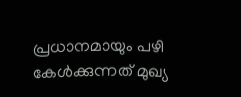പ്രധാനമായും പഴി കേള്‍ക്കുന്നത് മുഖ്യ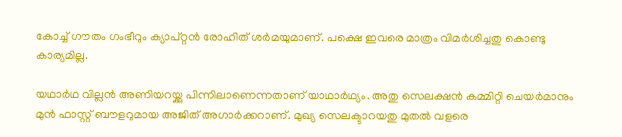കോച്ച് ഗൗതം ഗംഭീറും ക്യാപ്റ്റന്‍ രോഹിത് ശര്‍മയുമാണ്. പക്ഷെ ഇവരെ മാത്രം വിമര്‍ശിച്ചതു കൊണ്ടു കാര്യമില്ല.

യഥാര്‍ഥ വില്ലന്‍ അണിയറയ്ക്കു പിന്നിലാണെന്നതാണ് യാഥാര്‍ഥ്യം. അതു സെലക്ഷന്‍ കമ്മിറ്റി ചെയര്‍മാനും മുന്‍ ഫാസ്റ്റ് ബൗളറുമായ അജിത് അഗാര്‍ക്കറാണ്. മുഖ്യ സെലക്ടാറയതു മുതല്‍ വളരെ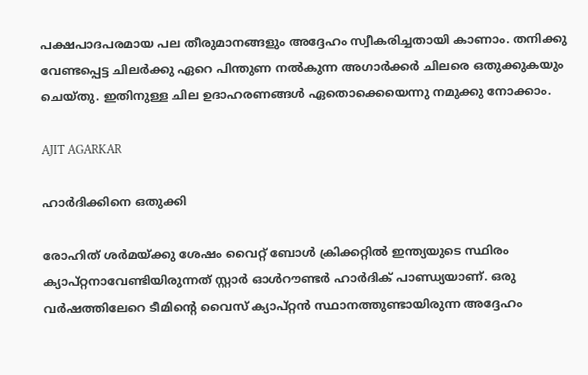പക്ഷപാദപരമായ പല തീരുമാനങ്ങളും അദ്ദേഹം സ്വീകരിച്ചതായി കാണാം. തനിക്കു വേണ്ടപ്പെട്ട ചിലര്‍ക്കു ഏറെ പിന്തുണ നല്‍കുന്ന അഗാര്‍ക്കര്‍ ചിലരെ ഒതുക്കുകയും ചെയ്തു. ഇതിനുള്ള ചില ഉദാഹരണങ്ങള്‍ ഏതൊക്കെയെന്നു നമുക്കു നോക്കാം.

AJIT AGARKAR

ഹാര്‍ദിക്കിനെ ഒതുക്കി

രോഹിത് ശര്‍മയ്ക്കു ശേഷം വൈറ്റ് ബോള്‍ ക്രിക്കറ്റില്‍ ഇന്ത്യയുടെ സ്ഥിരം ക്യാപ്റ്റനാവേണ്ടിയിരുന്നത് സ്റ്റാര്‍ ഓള്‍റൗണ്ടര്‍ ഹാര്‍ദിക് പാണ്ഡ്യയാണ്. ഒരു വര്‍ഷത്തിലേറെ ടീമിന്റെ വൈസ് ക്യാപ്റ്റന്‍ സ്ഥാനത്തുണ്ടായിരുന്ന അദ്ദേഹം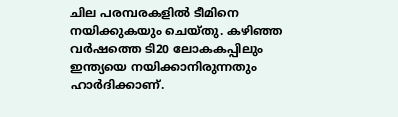ചില പരമ്പരകളില്‍ ടീമിനെ നയിക്കുകയും ചെയ്തു. കഴിഞ്ഞ വര്‍ഷത്തെ ടി20 ലോകകപ്പിലും ഇന്ത്യയെ നയിക്കാനിരുന്നതും ഹാര്‍ദിക്കാണ്.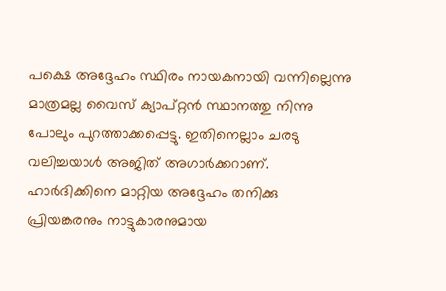പക്ഷെ അദ്ദേഹം സ്ഥിരം നായകനായി വന്നില്ലെന്നു മാത്രമല്ല വൈസ് ക്യാപ്റ്റന്‍ സ്ഥാനത്തു നിന്നു പോലും പുറത്താക്കപ്പെട്ടു. ഇതിനെല്ലാം ചരടു വലിച്ചയാള്‍ അജിത് അഗാര്‍ക്കറാണ്. ഹാര്‍ദിക്കിനെ മാറ്റിയ അദ്ദേഹം തനിക്കു പ്രിയങ്കരനും നാട്ടുകാരനുമായ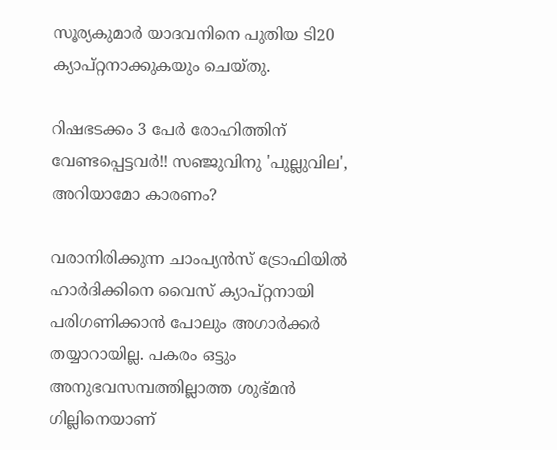സൂര്യകുമാര്‍ യാദവനിനെ പുതിയ ടി20 ക്യാപ്റ്റനാക്കുകയും ചെയ്തു.

റിഷഭടക്കം 3 പേര്‍ രോഹിത്തിന് വേണ്ടപ്പെട്ടവര്‍!! സഞ്ജുവിനു 'പുല്ലുവില', അറിയാമോ കാരണം?

വരാനിരിക്കുന്ന ചാംപ്യന്‍സ് ട്രോഫിയില്‍ ഹാര്‍ദിക്കിനെ വൈസ് ക്യാപ്റ്റനായി പരിഗണിക്കാന്‍ പോലും അഗാര്‍ക്കര്‍ തയ്യാറായില്ല. പകരം ഒട്ടും അനുഭവസമ്പത്തില്ലാത്ത ശുഭ്മന്‍ ഗില്ലിനെയാണ്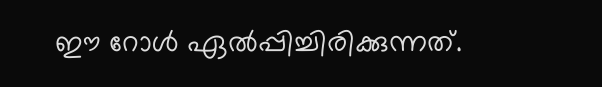ഈ റോള്‍ ഏല്‍പ്പിച്ചിരിക്കുന്നത്.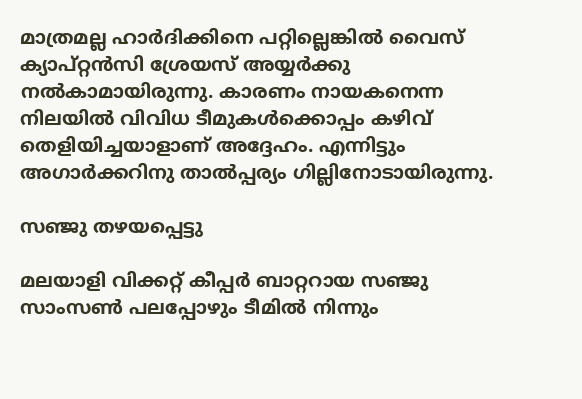മാത്രമല്ല ഹാര്‍ദിക്കിനെ പറ്റില്ലെങ്കില്‍ വൈസ് ക്യാപ്റ്റന്‍സി ശ്രേയസ് അയ്യര്‍ക്കു നല്‍കാമായിരുന്നു. കാരണം നായകനെന്ന നിലയില്‍ വിവിധ ടീമുകള്‍ക്കൊപ്പം കഴിവ് തെളിയിച്ചയാളാണ് അദ്ദേഹം. എന്നിട്ടും അഗാര്‍ക്കറിനു താല്‍പ്പര്യം ഗില്ലിനോടായിരുന്നു.

സഞ്ജു തഴയപ്പെട്ടു

മലയാളി വിക്കറ്റ് കീപ്പര്‍ ബാറ്ററായ സഞ്ജു സാംസണ്‍ പലപ്പോഴും ടീമില്‍ നിന്നും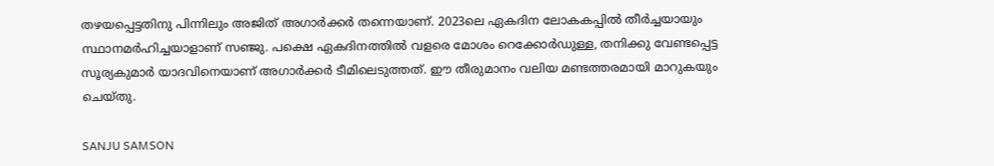തഴയപ്പെട്ടതിനു പിന്നിലും അജിത് അഗാര്‍ക്കര്‍ തന്നെയാണ്. 2023ലെ ഏകദിന ലോകകപ്പില്‍ തീര്‍ച്ചയായും സ്ഥാനമര്‍ഹിച്ചയാളാണ് സഞ്ജു. പക്ഷെ ഏകദിനത്തില്‍ വളരെ മോശം റെക്കോര്‍ഡുള്ള, തനിക്കു വേണ്ടപ്പെട്ട സൂര്യകുമാര്‍ യാദവിനെയാണ് അഗാര്‍ക്കര്‍ ടീമിലെടുത്തത്. ഈ തീരുമാനം വലിയ മണ്ടത്തരമായി മാറുകയും ചെയ്തു.

SANJU SAMSON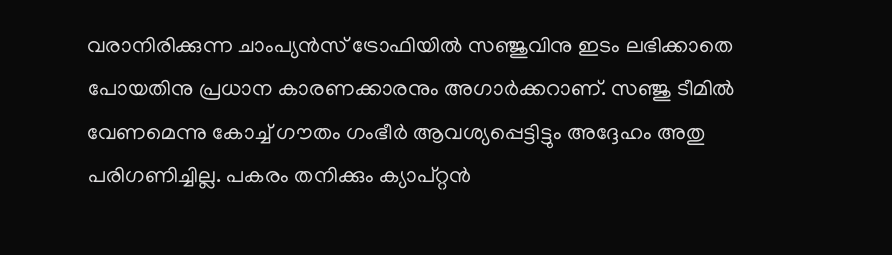വരാനിരിക്കുന്ന ചാംപ്യന്‍സ് ട്രോഫിയില്‍ സഞ്ജുവിനു ഇടം ലഭിക്കാതെ പോയതിനു പ്രധാന കാരണക്കാരനും അഗാര്‍ക്കറാണ്. സഞ്ജു ടീമില്‍ വേണമെന്നു കോച്ച് ഗൗതം ഗംഭീര്‍ ആവശ്യപ്പെട്ടിട്ടും അദ്ദേഹം അതു പരിഗണിച്ചില്ല. പകരം തനിക്കും ക്യാപ്റ്റന്‍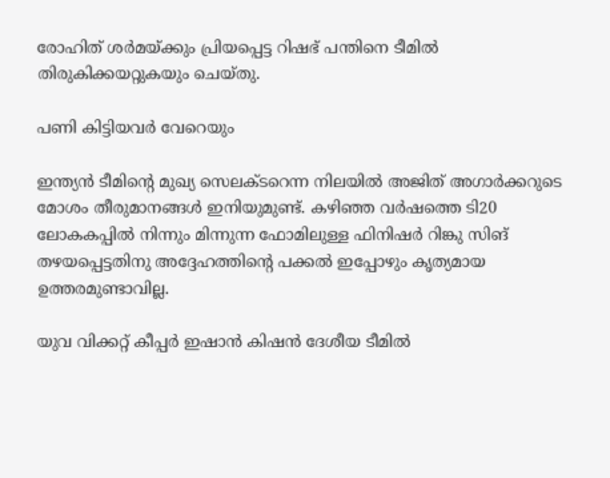രോഹിത് ശര്‍മയ്ക്കും പ്രിയപ്പെട്ട റിഷഭ് പന്തിനെ ടീമില്‍ തിരുകിക്കയറ്റുകയും ചെയ്തു.

പണി കിട്ടിയവര്‍ വേറെയും

ഇന്ത്യന്‍ ടീമിന്റെ മുഖ്യ സെലക്ടറെന്ന നിലയില്‍ അജിത് അഗാര്‍ക്കറുടെ മോശം തീരുമാനങ്ങള്‍ ഇനിയുമുണ്ട്. കഴിഞ്ഞ വര്‍ഷത്തെ ടി20 ലോകകപ്പില്‍ നിന്നും മിന്നുന്ന ഫോമിലുള്ള ഫിനിഷര്‍ റിങ്കു സിങ് തഴയപ്പെട്ടതിനു അദ്ദേഹത്തിന്റെ പക്കല്‍ ഇപ്പോഴും കൃത്യമായ ഉത്തരമുണ്ടാവില്ല.

യുവ വിക്കറ്റ് കീപ്പര്‍ ഇഷാന്‍ കിഷന്‍ ദേശീയ ടീമില്‍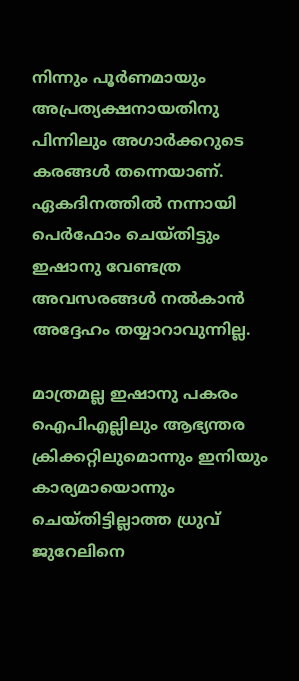നിന്നും പൂര്‍ണമായും അപ്രത്യക്ഷനായതിനു പിന്നിലും അഗാര്‍ക്കറുടെ കരങ്ങള്‍ തന്നെയാണ്. ഏകദിനത്തില്‍ നന്നായി പെര്‍ഫോം ചെയ്തിട്ടും ഇഷാനു വേണ്ടത്ര അവസരങ്ങള്‍ നല്‍കാന്‍ അദ്ദേഹം തയ്യാറാവുന്നില്ല.

മാത്രമല്ല ഇഷാനു പകരം ഐപിഎല്ലിലും ആഭ്യന്തര ക്രിക്കറ്റിലുമൊന്നും ഇനിയും കാര്യമായൊന്നും ചെയ്തിട്ടില്ലാത്ത ധ്രുവ് ജുറേലിനെ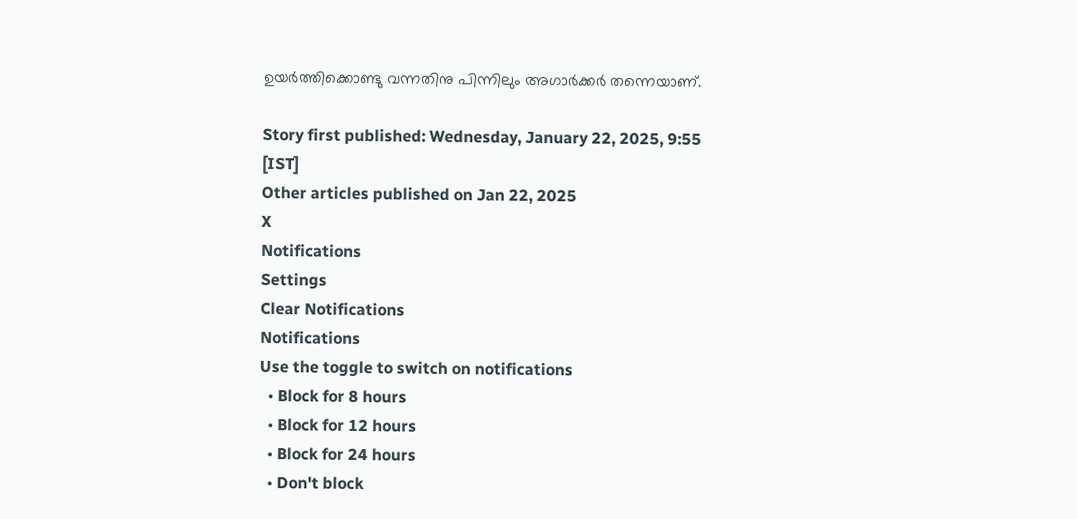ഉയര്‍ത്തിക്കൊണ്ടു വന്നതിനു പിന്നിലും അഗാര്‍ക്കര്‍ തന്നെയാണ്.

Story first published: Wednesday, January 22, 2025, 9:55 [IST]
Other articles published on Jan 22, 2025
X
Notifications
Settings
Clear Notifications
Notifications
Use the toggle to switch on notifications
  • Block for 8 hours
  • Block for 12 hours
  • Block for 24 hours
  • Don't block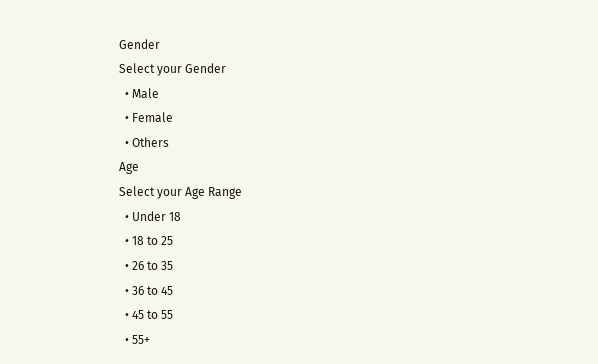Gender
Select your Gender
  • Male
  • Female
  • Others
Age
Select your Age Range
  • Under 18
  • 18 to 25
  • 26 to 35
  • 36 to 45
  • 45 to 55
  • 55+